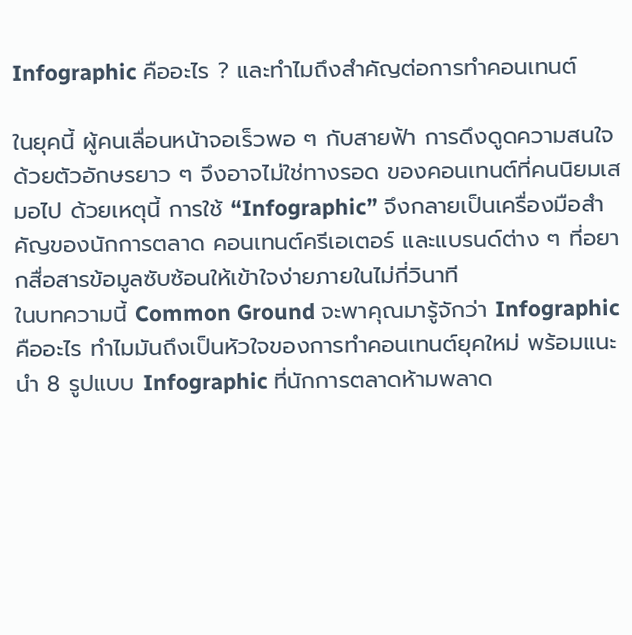Infographic คืออะไร ? และทำไมถึงสำคัญต่อการทำคอนเทนต์

ในยุคนี้ ผู้คนเลื่อนหน้าจอเร็วพอ ๆ กับสายฟ้า การดึงดูดความสนใจด้วยตัวอักษรยาว ๆ จึงอาจไม่ใช่ทางรอด ของคอนเทนต์ที่คนนิยมเสมอไป ด้วยเหตุนี้ การใช้ “Infographic” จึงกลายเป็นเครื่องมือสำคัญของนักการตลาด คอนเทนต์ครีเอเตอร์ และแบรนด์ต่าง ๆ ที่อยากสื่อสารข้อมูลซับซ้อนให้เข้าใจง่ายภายในไม่กี่วินาที
ในบทความนี้ Common Ground จะพาคุณมารู้จักว่า Infographic คืออะไร ทำไมมันถึงเป็นหัวใจของการทำคอนเทนต์ยุคใหม่ พร้อมแนะนำ 8 รูปแบบ Infographic ที่นักการตลาดห้ามพลาด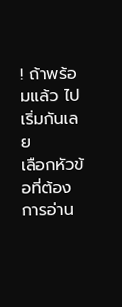! ถ้าพร้อมแล้ว ไปเริ่มกันเลย
เลือกหัวข้อที่ต้องการอ่าน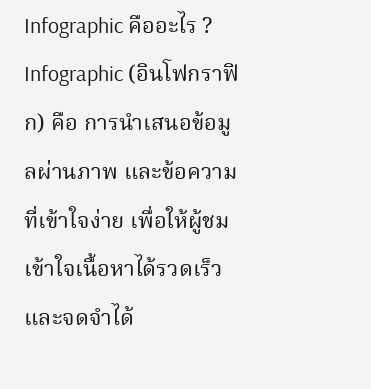Infographic คืออะไร ?
Infographic (อินโฟกราฟิก) คือ การนำเสนอข้อมูลผ่านภาพ และข้อความที่เข้าใจง่าย เพื่อให้ผู้ชมเข้าใจเนื้อหาได้รวดเร็ว และจดจำได้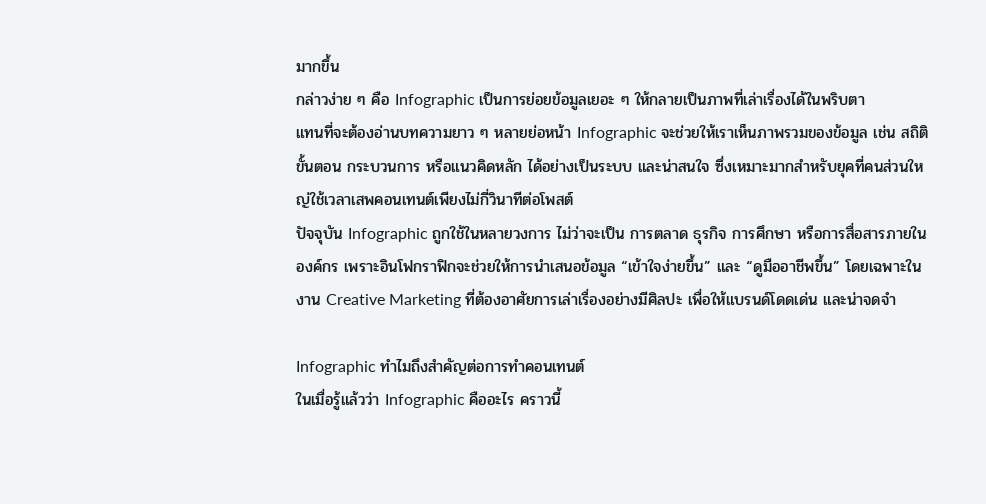มากขึ้น
กล่าวง่าย ๆ คือ Infographic เป็นการย่อยข้อมูลเยอะ ๆ ให้กลายเป็นภาพที่เล่าเรื่องได้ในพริบตา
แทนที่จะต้องอ่านบทความยาว ๆ หลายย่อหน้า Infographic จะช่วยให้เราเห็นภาพรวมของข้อมูล เช่น สถิติ ขั้นตอน กระบวนการ หรือแนวคิดหลัก ได้อย่างเป็นระบบ และน่าสนใจ ซึ่งเหมาะมากสำหรับยุคที่คนส่วนใหญ่ใช้เวลาเสพคอนเทนต์เพียงไม่กี่วินาทีต่อโพสต์
ปัจจุบัน Infographic ถูกใช้ในหลายวงการ ไม่ว่าจะเป็น การตลาด ธุรกิจ การศึกษา หรือการสื่อสารภายในองค์กร เพราะอินโฟกราฟิกจะช่วยให้การนำเสนอข้อมูล “เข้าใจง่ายขึ้น” และ “ดูมืออาชีพขึ้น” โดยเฉพาะในงาน Creative Marketing ที่ต้องอาศัยการเล่าเรื่องอย่างมีศิลปะ เพื่อให้แบรนด์โดดเด่น และน่าจดจำ

Infographic ทำไมถึงสำคัญต่อการทำคอนเทนต์
ในเมื่อรู้แล้วว่า Infographic คืออะไร คราวนี้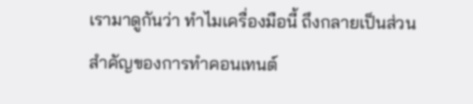เรามาดูกันว่า ทำไมเครื่องมือนี้ ถึงกลายเป็นส่วนสำคัญของการทำคอนเทนต์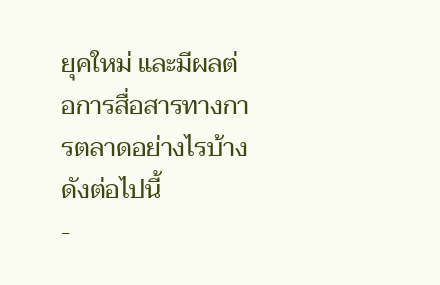ยุคใหม่ และมีผลต่อการสื่อสารทางการตลาดอย่างไรบ้าง ดังต่อไปนี้
-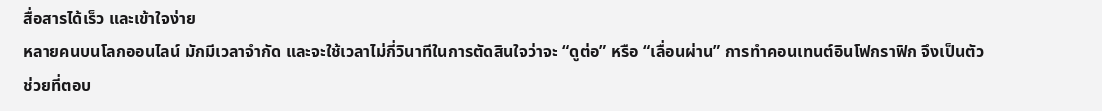สื่อสารได้เร็ว และเข้าใจง่าย
หลายคนบนโลกออนไลน์ มักมีเวลาจำกัด และจะใช้เวลาไม่กี่วินาทีในการตัดสินใจว่าจะ “ดูต่อ” หรือ “เลื่อนผ่าน” การทำคอนเทนต์อินโฟกราฟิก จึงเป็นตัวช่วยที่ตอบ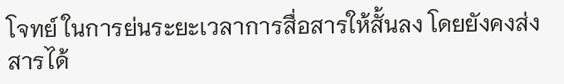โจทย์ ในการย่นระยะเวลาการสื่อสารให้สั้นลง โดยยังคงส่งสารได้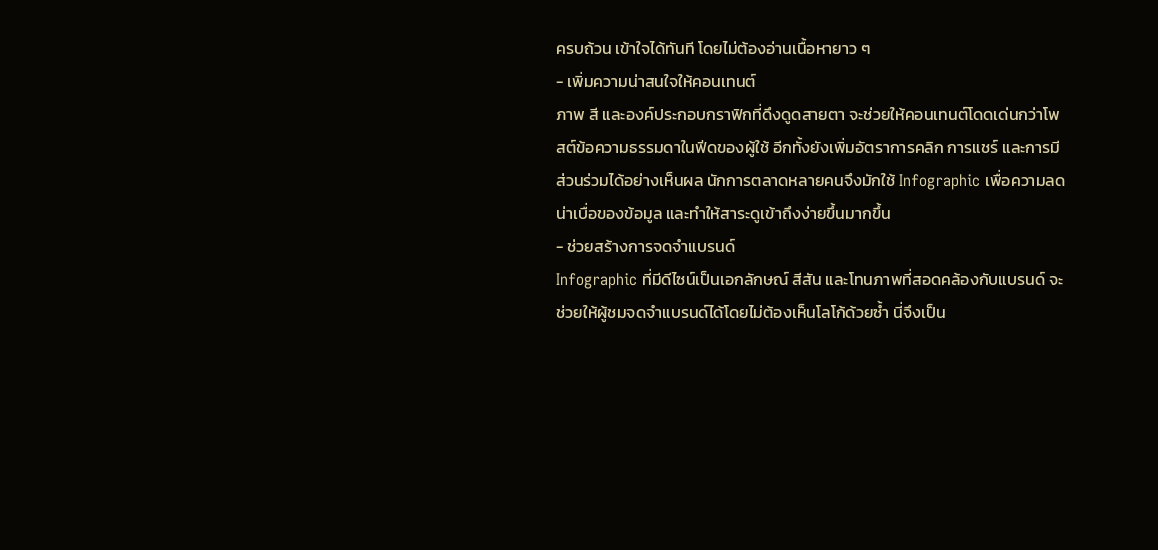ครบถ้วน เข้าใจได้ทันที โดยไม่ต้องอ่านเนื้อหายาว ๆ
- เพิ่มความน่าสนใจให้คอนเทนต์
ภาพ สี และองค์ประกอบกราฟิกที่ดึงดูดสายตา จะช่วยให้คอนเทนต์โดดเด่นกว่าโพสต์ข้อความธรรมดาในฟีดของผู้ใช้ อีกทั้งยังเพิ่มอัตราการคลิก การแชร์ และการมีส่วนร่วมได้อย่างเห็นผล นักการตลาดหลายคนจึงมักใช้ Infographic เพื่อความลดน่าเบื่อของข้อมูล และทำให้สาระดูเข้าถึงง่ายขึ้นมากขึ้น
- ช่วยสร้างการจดจำแบรนด์
Infographic ที่มีดีไซน์เป็นเอกลักษณ์ สีสัน และโทนภาพที่สอดคล้องกับแบรนด์ จะช่วยให้ผู้ชมจดจำแบรนด์ได้โดยไม่ต้องเห็นโลโก้ด้วยซ้ำ นี่จึงเป็น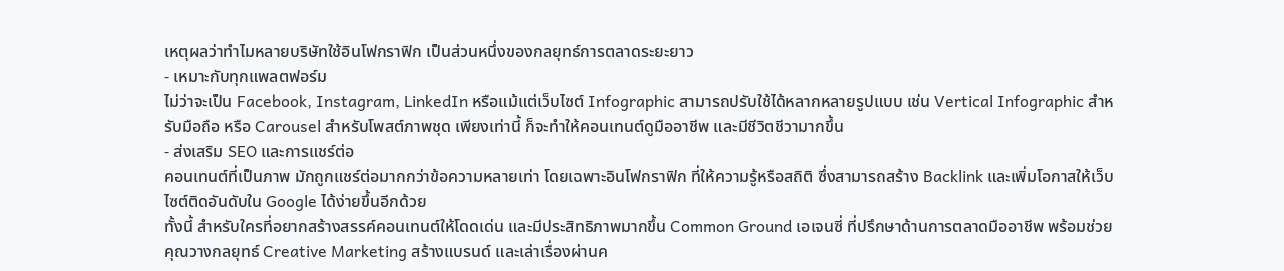เหตุผลว่าทำไมหลายบริษัทใช้อินโฟกราฟิก เป็นส่วนหนึ่งของกลยุทธ์การตลาดระยะยาว
- เหมาะกับทุกแพลตฟอร์ม
ไม่ว่าจะเป็น Facebook, Instagram, LinkedIn หรือแม้แต่เว็บไซต์ Infographic สามารถปรับใช้ได้หลากหลายรูปแบบ เช่น Vertical Infographic สำหรับมือถือ หรือ Carousel สำหรับโพสต์ภาพชุด เพียงเท่านี้ ก็จะทำให้คอนเทนต์ดูมืออาชีพ และมีชีวิตชีวามากขึ้น
- ส่งเสริม SEO และการแชร์ต่อ
คอนเทนต์ที่เป็นภาพ มักถูกแชร์ต่อมากกว่าข้อความหลายเท่า โดยเฉพาะอินโฟกราฟิก ที่ให้ความรู้หรือสถิติ ซึ่งสามารถสร้าง Backlink และเพิ่มโอกาสให้เว็บไซต์ติดอันดับใน Google ได้ง่ายขึ้นอีกด้วย
ทั้งนี้ สำหรับใครที่อยากสร้างสรรค์คอนเทนต์ให้โดดเด่น และมีประสิทธิภาพมากขึ้น Common Ground เอเจนซี่ ที่ปรึกษาด้านการตลาดมืออาชีพ พร้อมช่วยคุณวางกลยุทธ์ Creative Marketing สร้างแบรนด์ และเล่าเรื่องผ่านค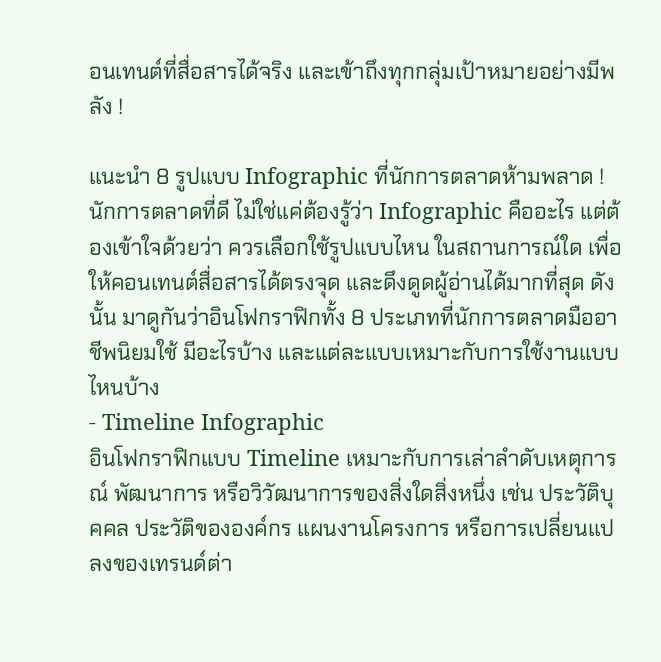อนเทนต์ที่สื่อสารได้จริง และเข้าถึงทุกกลุ่มเป้าหมายอย่างมีพลัง !

แนะนำ 8 รูปแบบ Infographic ที่นักการตลาดห้ามพลาด !
นักการตลาดที่ดี ไม่ใช่แค่ต้องรู้ว่า Infographic คืออะไร แต่ต้องเข้าใจด้วยว่า ควรเลือกใช้รูปแบบไหน ในสถานการณ์ใด เพื่อให้คอนเทนต์สื่อสารได้ตรงจุด และดึงดูดผู้อ่านได้มากที่สุด ดังนั้น มาดูกันว่าอินโฟกราฟิกทั้ง 8 ประเภทที่นักการตลาดมืออาชีพนิยมใช้ มีอะไรบ้าง และแต่ละแบบเหมาะกับการใช้งานแบบไหนบ้าง
- Timeline Infographic
อินโฟกราฟิกแบบ Timeline เหมาะกับการเล่าลำดับเหตุการณ์ พัฒนาการ หรือวิวัฒนาการของสิ่งใดสิ่งหนึ่ง เช่น ประวัติบุคคล ประวัติขององค์กร แผนงานโครงการ หรือการเปลี่ยนแปลงของเทรนด์ต่า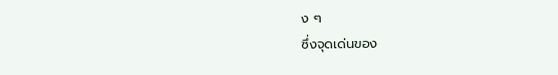ง ๆ
ซึ่งจุดเด่นของ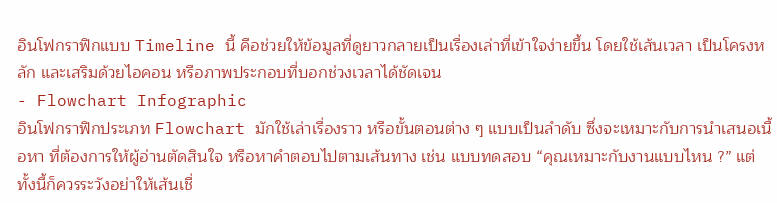อินโฟกราฟิกแบบ Timeline นี้ คือช่วยให้ข้อมูลที่ดูยาวกลายเป็นเรื่องเล่าที่เข้าใจง่ายขึ้น โดยใช้เส้นเวลา เป็นโครงหลัก และเสริมด้วยไอคอน หรือภาพประกอบที่บอกช่วงเวลาได้ชัดเจน
- Flowchart Infographic
อินโฟกราฟิกประเภท Flowchart มักใช้เล่าเรื่องราว หรือขั้นตอนต่าง ๆ แบบเป็นลำดับ ซึ่งจะเหมาะกับการนำเสนอเนื้อหา ที่ต้องการให้ผู้อ่านตัดสินใจ หรือหาคำตอบไปตามเส้นทาง เช่น แบบทดสอบ “คุณเหมาะกับงานแบบไหน ?” แต่ทั้งนี้ก็ควรระวังอย่าให้เส้นเชื่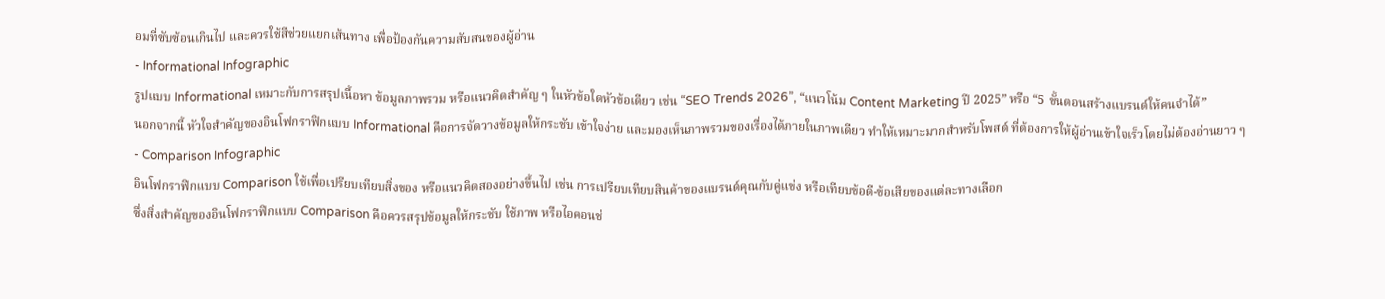อมที่ซับซ้อนเกินไป และควรใช้สีช่วยแยกเส้นทาง เพื่อป้องกันความสับสนของผู้อ่าน
- Informational Infographic
รูปแบบ Informational เหมาะกับการสรุปเนื้อหา ข้อมูลภาพรวม หรือแนวคิดสำคัญ ๆ ในหัวข้อใดหัวข้อเดียว เช่น “SEO Trends 2026”, “แนวโน้ม Content Marketing ปี 2025” หรือ “5 ขั้นตอนสร้างแบรนด์ให้คนจำได้”
นอกจากนี้ หัวใจสำคัญของอินโฟกราฟิกแบบ Informational คือการจัดวางข้อมูลให้กระชับ เข้าใจง่าย และมองเห็นภาพรวมของเรื่องได้ภายในภาพเดียว ทำให้เหมาะมากสำหรับโพสต์ ที่ต้องการให้ผู้อ่านเข้าใจเร็วโดยไม่ต้องอ่านยาว ๆ
- Comparison Infographic
อินโฟกราฟิกแบบ Comparison ใช้เพื่อเปรียบเทียบสิ่งของ หรือแนวคิดสองอย่างขึ้นไป เช่น การเปรียบเทียบสินค้าของแบรนด์คุณกับคู่แข่ง หรือเทียบข้อดี-ข้อเสียของแต่ละทางเลือก
ซึ่งสิ่งสำคัญของอินโฟกราฟิกแบบ Comparison คือควรสรุปข้อมูลให้กระชับ ใช้ภาพ หรือไอคอนช่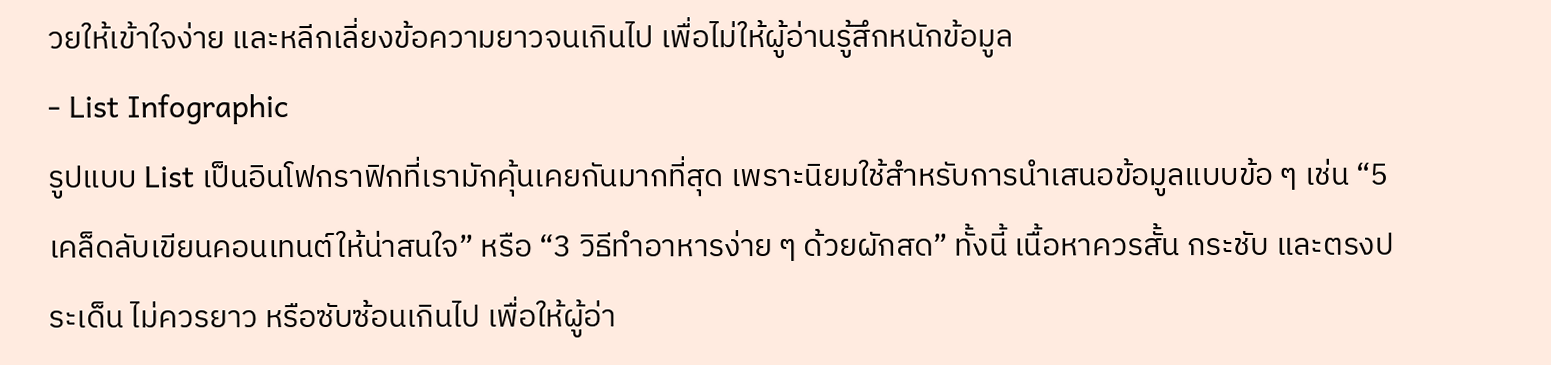วยให้เข้าใจง่าย และหลีกเลี่ยงข้อความยาวจนเกินไป เพื่อไม่ให้ผู้อ่านรู้สึกหนักข้อมูล
- List Infographic
รูปแบบ List เป็นอินโฟกราฟิกที่เรามักคุ้นเคยกันมากที่สุด เพราะนิยมใช้สำหรับการนำเสนอข้อมูลแบบข้อ ๆ เช่น “5 เคล็ดลับเขียนคอนเทนต์ให้น่าสนใจ” หรือ “3 วิธีทำอาหารง่าย ๆ ด้วยผักสด” ทั้งนี้ เนื้อหาควรสั้น กระชับ และตรงประเด็น ไม่ควรยาว หรือซับซ้อนเกินไป เพื่อให้ผู้อ่า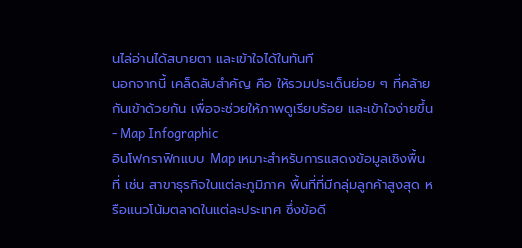นไล่อ่านได้สบายตา และเข้าใจได้ในทันที
นอกจากนี้ เคล็ดลับสำคัญ คือ ให้รวมประเด็นย่อย ๆ ที่คล้ายกันเข้าด้วยกัน เพื่อจะช่วยให้ภาพดูเรียบร้อย และเข้าใจง่ายขึ้น
- Map Infographic
อินโฟกราฟิกแบบ Map เหมาะสำหรับการแสดงข้อมูลเชิงพื้นที่ เช่น สาขาธุรกิจในแต่ละภูมิภาค พื้นที่ที่มีกลุ่มลูกค้าสูงสุด หรือแนวโน้มตลาดในแต่ละประเทศ ซึ่งข้อดี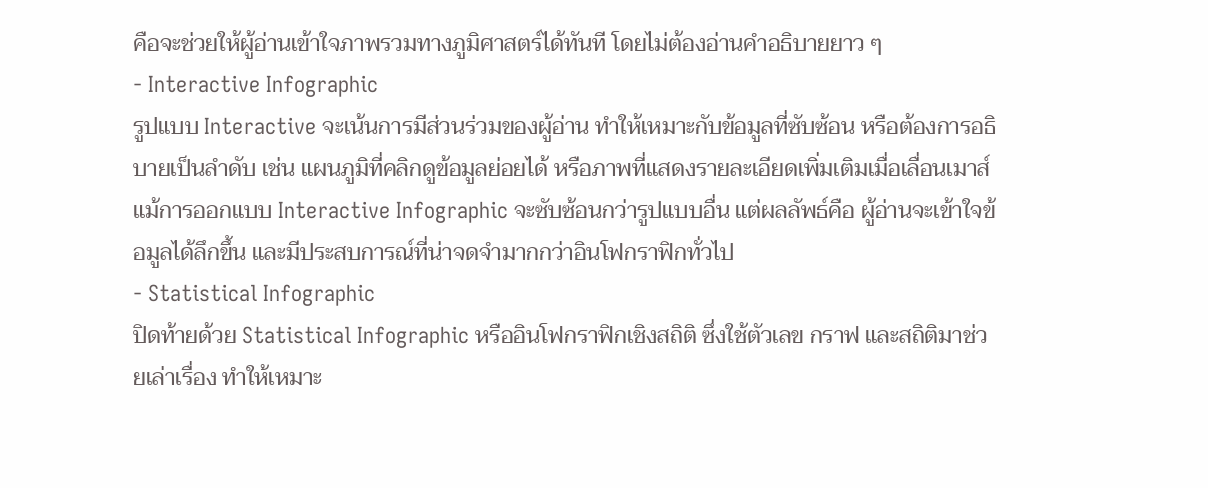คือจะช่วยให้ผู้อ่านเข้าใจภาพรวมทางภูมิศาสตร์ได้ทันที โดยไม่ต้องอ่านคำอธิบายยาว ๆ
- Interactive Infographic
รูปแบบ Interactive จะเน้นการมีส่วนร่วมของผู้อ่าน ทำให้เหมาะกับข้อมูลที่ซับซ้อน หรือต้องการอธิบายเป็นลำดับ เช่น แผนภูมิที่คลิกดูข้อมูลย่อยได้ หรือภาพที่แสดงรายละเอียดเพิ่มเติมเมื่อเลื่อนเมาส์
แม้การออกแบบ Interactive Infographic จะซับซ้อนกว่ารูปแบบอื่น แต่ผลลัพธ์คือ ผู้อ่านจะเข้าใจข้อมูลได้ลึกขึ้น และมีประสบการณ์ที่น่าจดจำมากกว่าอินโฟกราฟิกทั่วไป
- Statistical Infographic
ปิดท้ายด้วย Statistical Infographic หรืออินโฟกราฟิกเชิงสถิติ ซึ่งใช้ตัวเลข กราฟ และสถิติมาช่วยเล่าเรื่อง ทำให้เหมาะ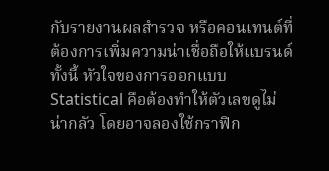กับรายงานผลสำรวจ หรือคอนเทนต์ที่ต้องการเพิ่มความน่าเชื่อถือให้แบรนด์
ทั้งนี้ หัวใจของการออกแบบ Statistical คือต้องทำให้ตัวเลขดูไม่น่ากลัว โดยอาจลองใช้กราฟิก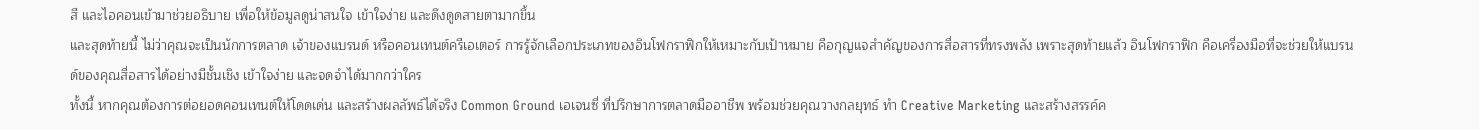สี และไอคอนเข้ามาช่วยอธิบาย เพื่อให้ข้อมูลดูน่าสนใจ เข้าใจง่าย และดึงดูดสายตามากขึ้น
และสุดท้ายนี้ ไม่ว่าคุณจะเป็นนักการตลาด เจ้าของแบรนด์ หรือคอนเทนต์ครีเอเตอร์ การรู้จักเลือกประเภทของอินโฟกราฟิกให้เหมาะกับเป้าหมาย คือกุญแจสำคัญของการสื่อสารที่ทรงพลัง เพราะสุดท้ายแล้ว อินโฟกราฟิก คือเครื่องมือที่จะช่วยให้แบรนด์ของคุณสื่อสารได้อย่างมีชั้นเชิง เข้าใจง่าย และจดจำได้มากกว่าใคร
ทั้งนี้ หากคุณต้องการต่อยอดคอนเทนต์ให้โดดเด่น และสร้างผลลัพธ์ได้จริง Common Ground เอเจนซี่ ที่ปรึกษาการตลาดมืออาชีพ พร้อมช่วยคุณวางกลยุทธ์ ทำ Creative Marketing และสร้างสรรค์ค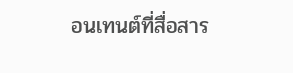อนเทนต์ที่สื่อสาร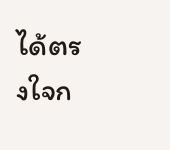ได้ตรงใจก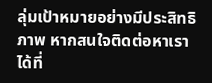ลุ่มเป้าหมายอย่างมีประสิทธิภาพ หากสนใจติดต่อหาเราได้ที่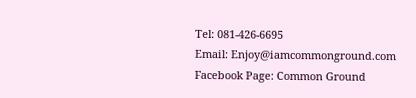Tel: 081-426-6695
Email: Enjoy@iamcommonground.com
Facebook Page: Common Ground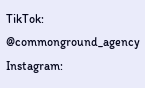TikTok: @commonground_agency
Instagram: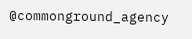@commonground_agency